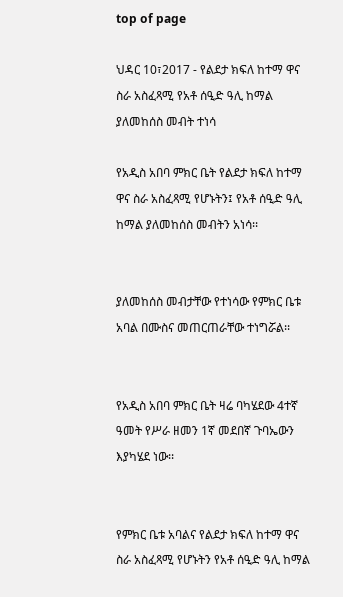top of page

ህዳር 10፣2017 - የልደታ ክፍለ ከተማ ዋና ስራ አስፈጻሚ የአቶ ሰዒድ ዓሊ ከማል ያለመከሰስ መብት ተነሳ

የአዲስ አበባ ምክር ቤት የልደታ ክፍለ ከተማ ዋና ስራ አስፈጻሚ የሆኑትን፤ የአቶ ሰዒድ ዓሊ ከማል ያለመከሰስ መብትን አነሳ፡፡


ያለመከሰስ መብታቸው የተነሳው የምክር ቤቱ አባል በሙስና መጠርጠራቸው ተነግሯል፡፡


የአዲስ አበባ ምክር ቤት ዛሬ ባካሄደው 4ተኛ ዓመት የሥራ ዘመን 1ኛ መደበኛ ጉባኤውን እያካሄደ ነው፡፡


የምክር ቤቱ አባልና የልደታ ክፍለ ከተማ ዋና ስራ አስፈጻሚ የሆኑትን የአቶ ሰዒድ ዓሊ ከማል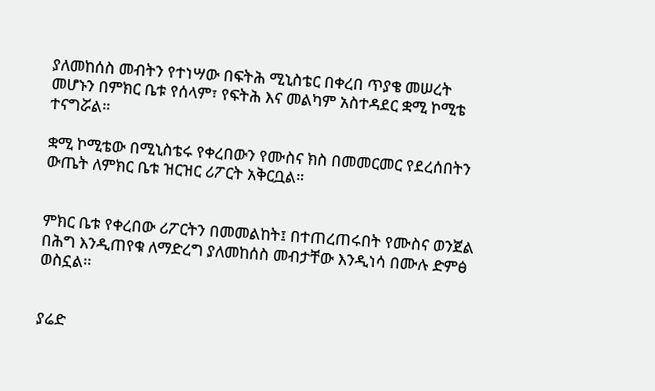ያለመከሰስ መብትን የተነሣው በፍትሕ ሚኒስቴር በቀረበ ጥያቄ መሠረት መሆኑን በምክር ቤቱ የሰላም፣ የፍትሕ እና መልካም አስተዳደር ቋሚ ኮሚቴ ተናግሯል።

ቋሚ ኮሚቴው በሚኒስቴሩ የቀረበውን የሙስና ክስ በመመርመር የደረሰበትን ውጤት ለምክር ቤቱ ዝርዝር ሪፖርት አቅርቧል።


ምክር ቤቱ የቀረበው ሪፖርትን በመመልከት፤ በተጠረጠሩበት የሙስና ወንጀል በሕግ እንዲጠየቁ ለማድረግ ያለመከሰስ መብታቸው እንዲነሳ በሙሉ ድምፅ ወስኗል፡፡


ያሬድ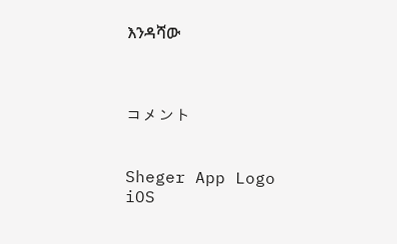እንዳሻው



コメント


Sheger App Logo
iOS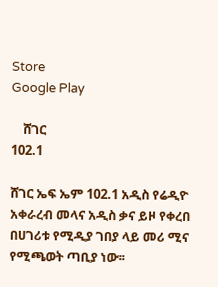Store
Google Play

    ሸገር
102.1

ሸገር ኤፍ ኤም 102.1 አዲስ የሬዲዮ አቀራረብ መላና አዲስ ቃና ይዞ የቀረበ በሀገሪቱ የሚዲያ ገበያ ላይ መሪ ሚና የሚጫወት ጣቢያ ነው፡፡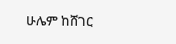ሁሌም ከሸገር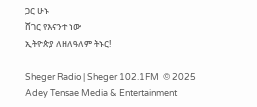ጋር ሁኑ
ሸገር የእናንተ ነው
ኢትዮጵያ ለዘለዓለም ትኑር!

Sheger Radio | Sheger 102.1FM  © 2025 Adey Tensae Media & Entertainment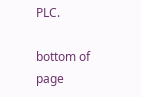PLC.

bottom of page